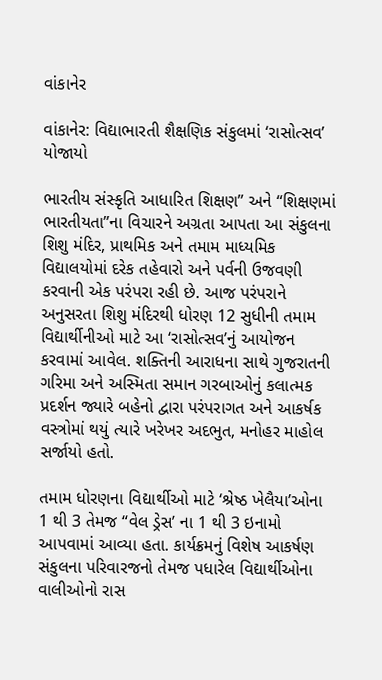વાંકાનેર

વાંકાનેર: વિદ્યાભારતી શૈક્ષણિક સંકુલમાં ‘રાસોત્સવ’ યોજાયો

ભારતીય સંસ્કૃતિ આધારિત શિક્ષણ” અને “શિક્ષણમાં ભારતીયતા”ના વિચારને અગ્રતા આપતા આ સંકુલના શિશુ મંદિર, પ્રાથમિક અને તમામ માધ્યમિક વિદ્યાલયોમાં દરેક તહેવારો અને પર્વની ઉજવણી કરવાની એક પરંપરા રહી છે. આજ પરંપરાને અનુસરતા શિશુ મંદિરથી ધોરણ 12 સુધીની તમામ વિદ્યાર્થીનીઓ માટે આ ‘રાસોત્સવ’નું આયોજન કરવામાં આવેલ. શક્તિની આરાધના સાથે ગુજરાતની ગરિમા અને અસ્મિતા સમાન ગરબાઓનું કલાત્મક પ્રદર્શન જ્યારે બહેનો દ્વારા પરંપરાગત અને આકર્ષક વસ્ત્રોમાં થયું ત્યારે ખરેખર અદભુત, મનોહર માહોલ સર્જાયો હતો.

તમામ ધોરણના વિદ્યાર્થીઓ માટે ‘શ્રેષ્ઠ ખેલૈયા’ઓના 1 થી 3 તેમજ “વેલ ડ્રેસ’ ના 1 થી 3 ઇનામો આપવામાં આવ્યા હતા. કાર્યક્રમનું વિશેષ આકર્ષણ સંકુલના પરિવારજનો તેમજ પધારેલ વિદ્યાર્થીઓના વાલીઓનો રાસ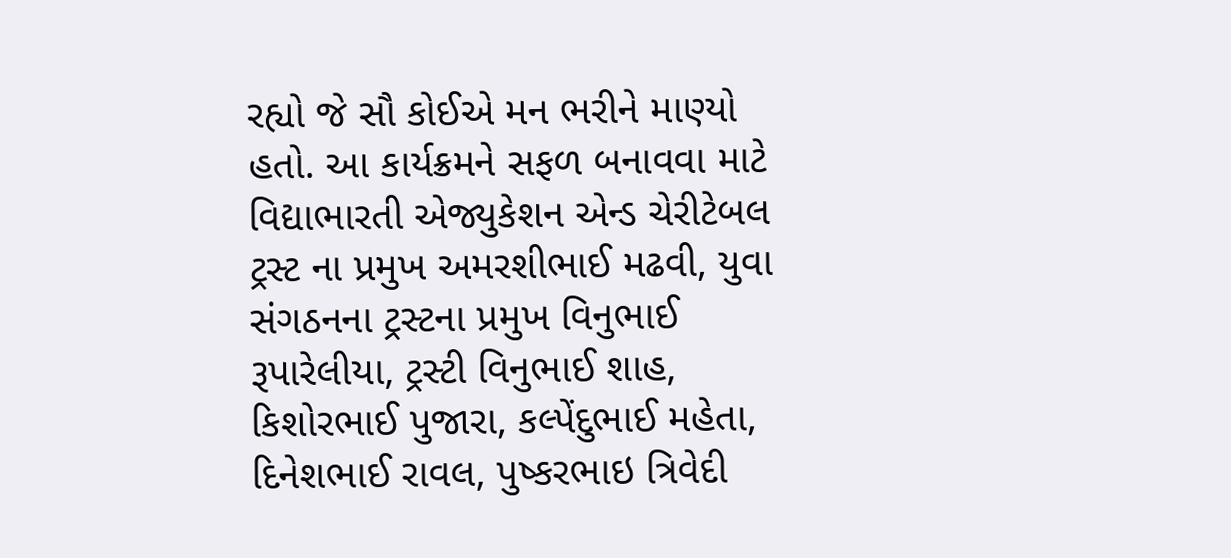રહ્યો જે સૌ કોઈએ મન ભરીને માણ્યો હતો. આ કાર્યક્રમને સફળ બનાવવા માટે વિદ્યાભારતી એજ્યુકેશન એન્ડ ચેરીટેબલ ટ્રસ્ટ ના પ્રમુખ અમરશીભાઈ મઢવી, યુવા સંગઠનના ટ્રસ્ટના પ્રમુખ વિનુભાઈ રૂપારેલીયા, ટ્રસ્ટી વિનુભાઈ શાહ, કિશોરભાઈ પુજારા, કલ્પેંદુભાઈ મહેતા, દિનેશભાઈ રાવલ, પુષ્કરભાઇ ત્રિવેદી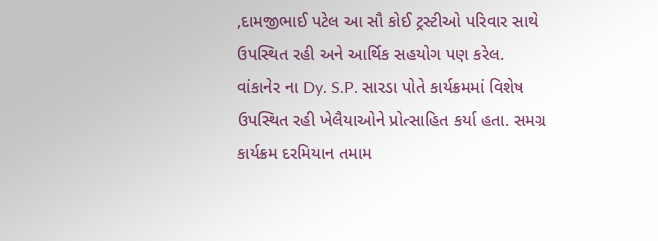,દામજીભાઈ પટેલ આ સૌ કોઈ ટ્રસ્ટીઓ પરિવાર સાથે ઉપસ્થિત રહી અને આર્થિક સહયોગ પણ કરેલ. વાંકાનેર ના Dy. S.P. સારડા પોતે કાર્યક્રમમાં વિશેષ ઉપસ્થિત રહી ખેલૈયાઓને પ્રોત્સાહિત કર્યા હતા. સમગ્ર કાર્યક્રમ દરમિયાન તમામ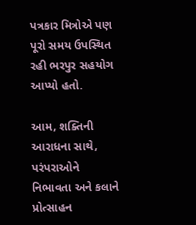પત્રકાર મિત્રોએ પણ પૂરો સમય ઉપસ્થિત રહી ભરપુર સહયોગ આપ્યો હતો.

આમ, શક્તિની આરાધના સાથે, પરંપરાઓને નિભાવતા અને કલાને પ્રોત્સાહન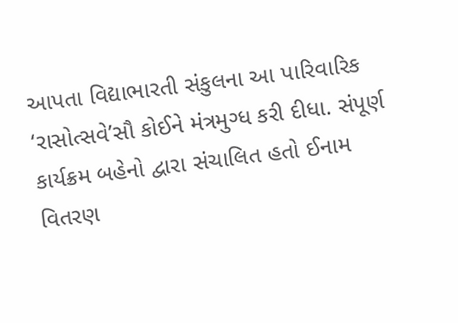આપતા વિદ્યાભારતી સંકુલના આ પારિવારિક ‘રાસોત્સવે’સૌ કોઈને મંત્રમુગ્ધ કરી દીધા. સંપૂર્ણ કાર્યક્રમ બહેનો દ્વારા સંચાલિત હતો ઈનામ વિતરણ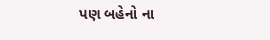પણ બહેનો ના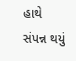હાથે સંપન્ન થયું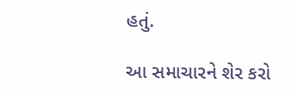હતું.

આ સમાચારને શેર કરો